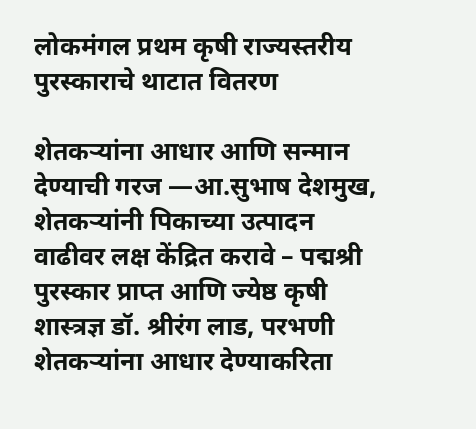लोकमंगल प्रथम कृषी राज्यस्तरीय पुरस्काराचे थाटात वितरण

शेतकऱ्यांना आधार आणि सन्मान देण्याची गरज —आ.सुभाष देशमुख,
शेतकऱ्यांनी पिकाच्या उत्पादन वाढीवर लक्ष केंद्रित करावे – पद्मश्री पुरस्कार प्राप्त आणि ज्येष्ठ कृषी शास्त्रज्ञ डॉ. श्रीरंग लाड, परभणी
शेतकऱ्यांना आधार देण्याकरिता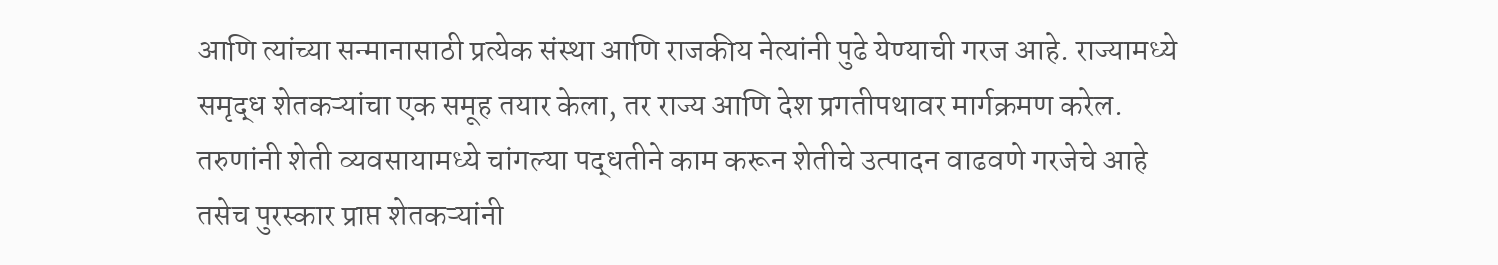आणि त्यांच्या सन्मानासाठी प्रत्येक संस्था आणि राजकीय नेत्यांनी पुढे येण्याची गरज आहे. राज्यामध्ये समृद्ध शेतकऱ्यांचा एक समूह तयार केला, तर राज्य आणि देश प्रगतीपथावर मार्गक्रमण करेल. तरुणांनी शेती व्यवसायामध्ये चांगल्या पद्धतीने काम करून शेतीचे उत्पादन वाढवणे गरजेचे आहे तसेच पुरस्कार प्राप्त शेतकऱ्यांनी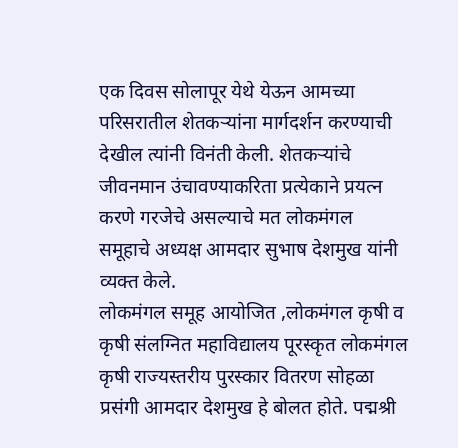एक दिवस सोलापूर येथे येऊन आमच्या परिसरातील शेतकऱ्यांना मार्गदर्शन करण्याची देखील त्यांनी विनंती केली. शेतकऱ्यांचे जीवनमान उंचावण्याकरिता प्रत्येकाने प्रयत्न करणे गरजेचे असल्याचे मत लोकमंगल समूहाचे अध्यक्ष आमदार सुभाष देशमुख यांनी व्यक्त केले.
लोकमंगल समूह आयोजित ,लोकमंगल कृषी व कृषी संलग्नित महाविद्यालय पूरस्कृत लोकमंगल कृषी राज्यस्तरीय पुरस्कार वितरण सोहळा प्रसंगी आमदार देशमुख हे बोलत होते. पद्मश्री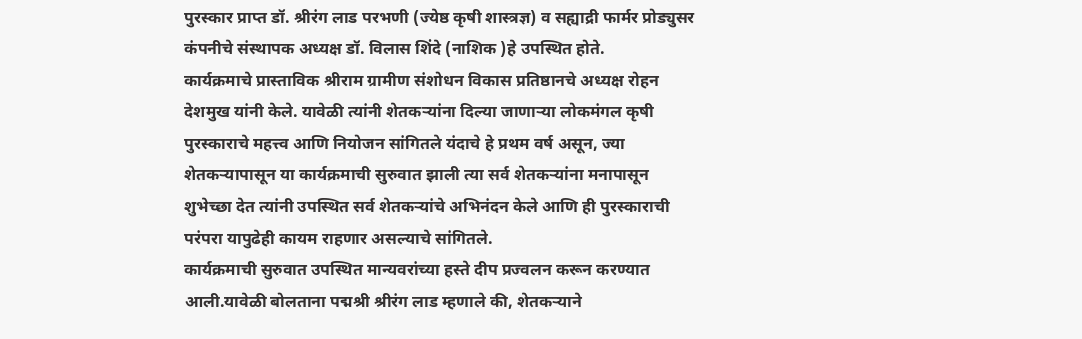पुरस्कार प्राप्त डॉ. श्रीरंग लाड परभणी (ज्येष्ठ कृषी शास्त्रज्ञ) व सह्याद्री फार्मर प्रोड्युसर कंपनीचे संस्थापक अध्यक्ष डॉ. विलास शिंदे (नाशिक )हे उपस्थित होते.
कार्यक्रमाचे प्रास्ताविक श्रीराम ग्रामीण संशोधन विकास प्रतिष्ठानचे अध्यक्ष रोहन देशमुख यांनी केले. यावेळी त्यांनी शेतकऱ्यांना दिल्या जाणाऱ्या लोकमंगल कृषी पुरस्काराचे महत्त्व आणि नियोजन सांगितले यंदाचे हे प्रथम वर्ष असून, ज्या शेतकऱ्यापासून या कार्यक्रमाची सुरुवात झाली त्या सर्व शेतकऱ्यांना मनापासून शुभेच्छा देत त्यांनी उपस्थित सर्व शेतकऱ्यांचे अभिनंदन केले आणि ही पुरस्काराची परंपरा यापुढेही कायम राहणार असल्याचे सांगितले.
कार्यक्रमाची सुरुवात उपस्थित मान्यवरांच्या हस्ते दीप प्रज्वलन करून करण्यात आली.यावेळी बोलताना पद्मश्री श्रीरंग लाड म्हणाले की, शेतकऱ्याने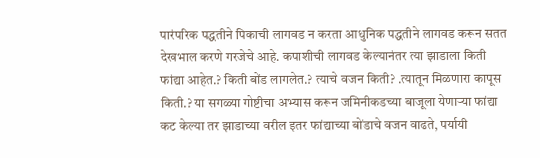पारंपरिक पद्धतीने पिकाची लागवड न करता आधुनिक पद्धतीने लागवड करून सतत देखभाल करणे गरजेचे आहे. कपाशीची लागवड केल्यानंतर त्या झाडाला किती फांद्या आहेत.? किती बोंड लागलेत.? त्याचे वजन किती? .त्यातून मिळणारा कापूस किती.? या सगळ्या गोष्टीचा अभ्यास करून जमिनीकडच्या बाजूला येणाऱ्या फांद्या कट केल्या तर झाडाच्या वरील इतर फांद्याच्या बोंडाचे वजन वाढते, पर्यायी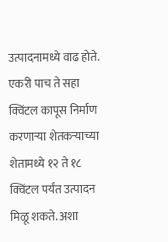उत्पादनामध्ये वाढ होते. एकरी पाच ते सहा क्विंटल कापूस निर्माण करणाऱ्या शेतकऱ्याच्या शेतामध्ये १२ ते १८ क्विंटल पर्यंत उत्पादन मिळू शकते. अशा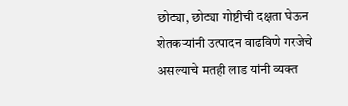छोट्या, छोट्या गोष्टीची दक्षता घेऊन शेतकऱ्यांनी उत्पादन वाढविणे गरजेचे असल्याचे मतही लाड यांनी व्यक्त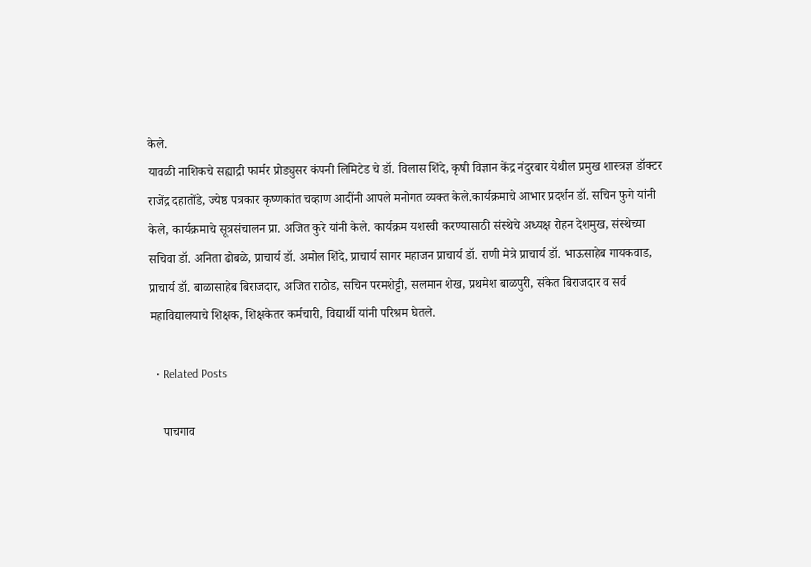केले.
यावळी नाशिकचे सह्याद्री फार्मर प्रोड्युसर कंपनी लिमिटेड चे डॉ. विलास शिंदे, कृषी विज्ञान केंद्र नंदुरबार येथील प्रमुख शास्त्रज्ञ डॉक्टर राजेंद्र दहातोंडे, ज्येष्ठ पत्रकार कृष्णकांत चव्हाण आदींनी आपले मनोगत व्यक्त केले.कार्यक्रमाचे आभार प्रदर्शन डॉ. सचिन फुगे यांनी केले, कार्यक्रमाचे सूत्रसंचालन प्रा. अजित कुरे यांनी केले. कार्यक्रम यशस्वी करण्यासाठी संस्थेचे अध्यक्ष रोहन देशमुख, संस्थेच्या सचिवा डॉ. अनिता ढोबळे, प्राचार्य डॉ. अमोल शिंदे, प्राचार्य सागर महाजन प्राचार्य डॉ. राणी मेत्रे प्राचार्य डॉ. भाऊसाहेब गायकवाड, प्राचार्य डॉ. बाळासाहेब बिराजदार, अजित राठोड, सचिन परमशेट्टी, सलमान शेख, प्रथमेश बाळपुरी, संकेत बिराजदार व सर्व महाविद्यालयाचे शिक्षक, शिक्षकेतर कर्मचारी, विद्यार्थी यांनी परिश्रम घेतले.

  • Related Posts

    पाचगाव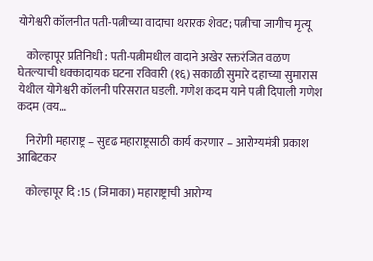योगेश्वरी कॉलनीत पती-पत्नीच्या वादाचा थरारक शेवट; पत्नीचा जागीच मृत्यू

    कोल्हापूर प्रतिनिधी : पती-पत्नीमधील वादाने अखेर रक्तरंजित वळण घेतल्याची धक्कादायक घटना रविवारी (१६) सकाळी सुमारे दहाच्या सुमारास येथील योगेश्वरी कॉलनी परिसरात घडली. गणेश कदम याने पत्नी दिपाली गणेश कदम (वय…

    निरोगी महाराष्ट्र – सुदृढ महाराष्ट्रसाठी कार्य करणार – आरोग्यमंत्री प्रकाश आबिटकर

    कोल्हापूर दि :15 (जिमाका) महाराष्ट्राची आरोग्य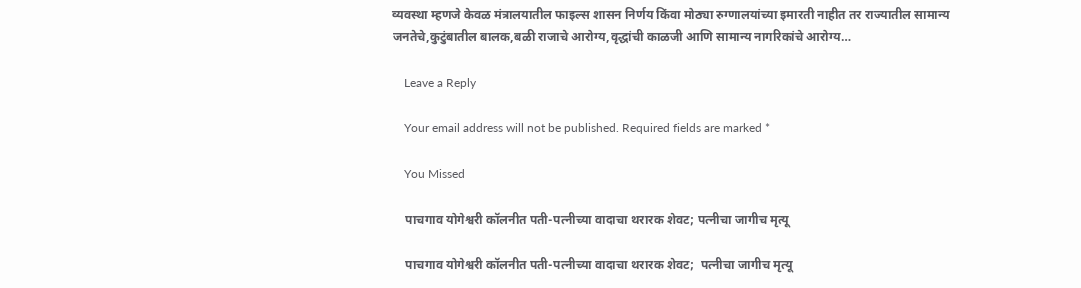व्यवस्था म्हणजे केवळ मंत्रालयातील फाइल्स शासन निर्णय किंवा मोठ्या रुग्णालयांच्या इमारती नाहीत तर राज्यातील सामान्य जनतेचे,कुटुंबातील बालक,बळी राजाचे आरोग्य,वृद्धांची काळजी आणि सामान्य नागरिकांचे आरोग्य…

    Leave a Reply

    Your email address will not be published. Required fields are marked *

    You Missed

    पाचगाव योगेश्वरी कॉलनीत पती-पत्नीच्या वादाचा थरारक शेवट; पत्नीचा जागीच मृत्यू

    पाचगाव योगेश्वरी कॉलनीत पती-पत्नीच्या वादाचा थरारक शेवट;  पत्नीचा जागीच मृत्यू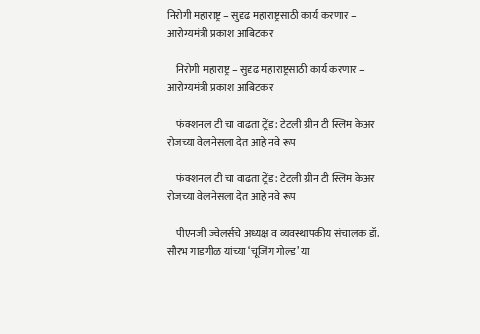निरोगी महाराष्ट्र – सुदृढ महाराष्ट्रसाठी कार्य करणार – आरोग्यमंत्री प्रकाश आबिटकर

    निरोगी महाराष्ट्र – सुदृढ महाराष्ट्रसाठी कार्य करणार – आरोग्यमंत्री प्रकाश आबिटकर

    फंक्शनल टी चा वाढता ट्रेंड: टेटली ग्रीन टी स्लिम केअर रोजच्या वेलनेसला देत आहे नवे रूप

    फंक्शनल टी चा वाढता ट्रेंड: टेटली ग्रीन टी स्लिम केअर रोजच्या वेलनेसला देत आहे नवे रूप

    पीएनजी ज्वेलर्सचे अध्यक्ष व व्यवस्थापकीय संचालक डॉ. सौरभ गाडगीळ यांच्या ‘चूजिंग गोल्ड’ या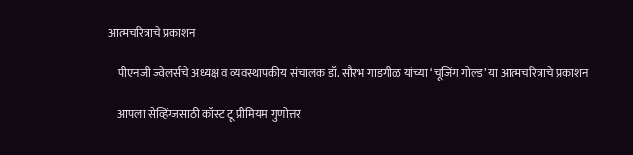आत्मचरित्राचे प्रकाशन

    पीएनजी ज्वेलर्सचे अध्यक्ष व व्यवस्थापकीय संचालक डॉ. सौरभ गाडगीळ यांच्या ‘चूजिंग गोल्ड’ या आत्मचरित्राचे प्रकाशन

    आपला सेव्हिंग्जसाठी कॉस्ट टू प्रीमियम गुणोत्तर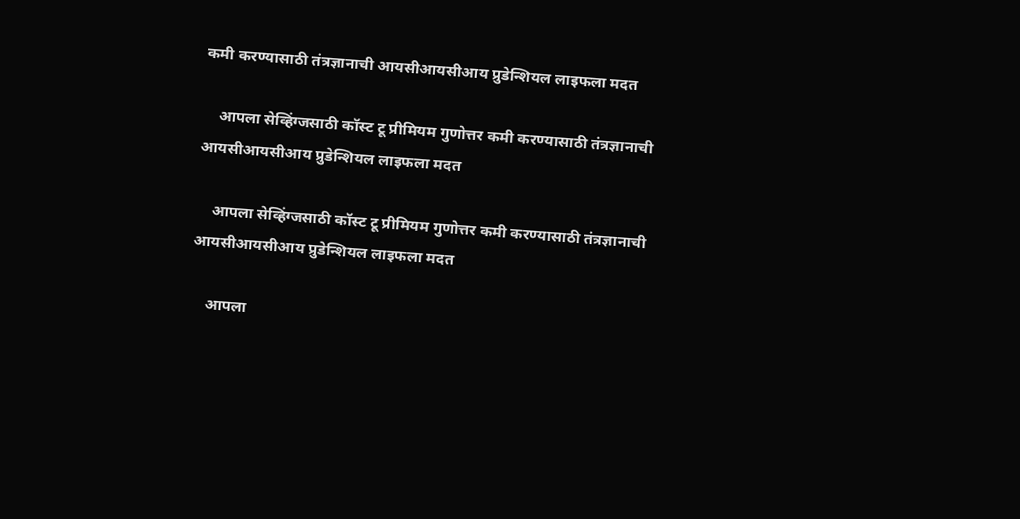कमी करण्यासाठी तंत्रज्ञानाची आयसीआयसीआय प्रुडेन्शियल लाइफला मदत

    आपला सेव्हिंग्जसाठी कॉस्ट टू प्रीमियम गुणोत्तर कमी करण्यासाठी तंत्रज्ञानाची आयसीआयसीआय प्रुडेन्शियल लाइफला मदत

    आपला सेव्हिंग्जसाठी कॉस्ट टू प्रीमियम गुणोत्तर कमी करण्यासाठी तंत्रज्ञानाची आयसीआयसीआय प्रुडेन्शियल लाइफला मदत

    आपला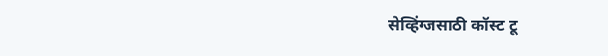सेव्हिंग्जसाठी कॉस्ट टू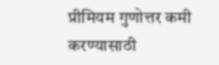प्रीमियम गुणोत्तर कमी करण्यासाठी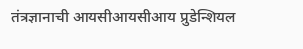तंत्रज्ञानाची आयसीआयसीआय प्रुडेन्शियल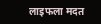लाइफला मदत